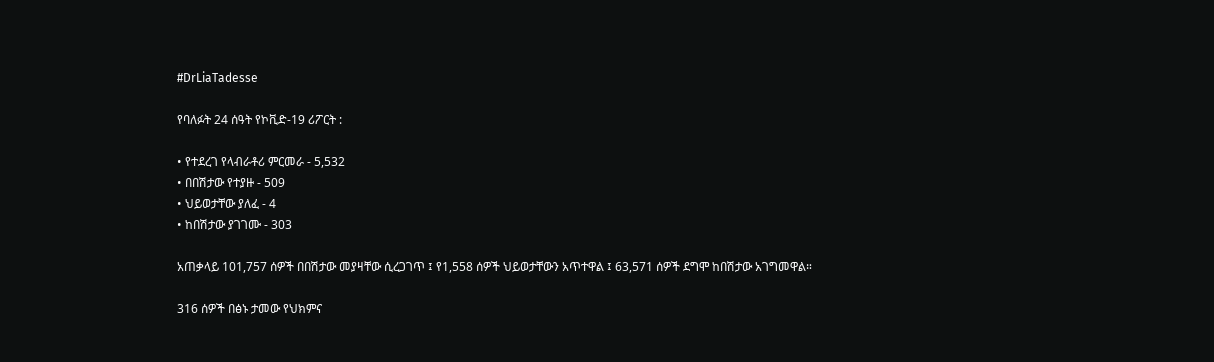#DrLiaTadesse

የባለፉት 24 ሰዓት የኮቪድ-19 ሪፖርት :

• የተደረገ የላብራቶሪ ምርመራ - 5,532
• በበሽታው የተያዙ - 509
• ህይወታቸው ያለፈ - 4
• ከበሽታው ያገገሙ - 303

አጠቃላይ 101,757 ሰዎች በበሽታው መያዛቸው ሲረጋገጥ ፤ የ1,558 ሰዎች ህይወታቸውን አጥተዋል ፤ 63,571 ሰዎች ደግሞ ከበሽታው አገግመዋል።

316 ሰዎች በፅኑ ታመው የህክምና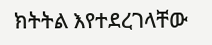ክትትል እየተደረገላቸው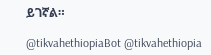ይገኛል።

@tikvahethiopiaBot @tikvahethiopia